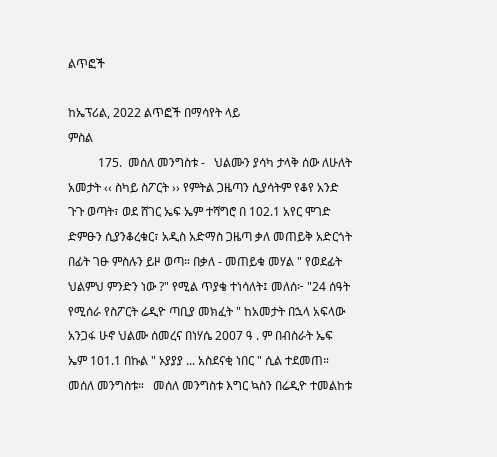ልጥፎች

ከኤፕሪል, 2022 ልጥፎች በማሳየት ላይ
ምስል
          175.  መሰለ መንግስቱ -   ህልሙን ያሳካ ታላቅ ሰው ለሁለት አመታት ‹‹ ስካይ ስፖርት ›› የምትል ጋዜጣን ሲያሳትም የቆየ አንድ ጉጉ ወጣት፣ ወደ ሸገር ኤፍ ኤም ተሻግሮ በ 102.1 አየር ሞገድ ድምፁን ሲያንቆረቁር፣ አዲስ አድማስ ጋዜጣ ቃለ መጠይቅ አድርጎት በፊት ገፁ ምስሉን ይዞ ወጣ። በቃለ - መጠይቁ መሃል " የወደፊት ህልምህ ምንድን ነው ?" የሚል ጥያቄ ተነሳለት፤ መለሰ፦ "24 ሰዓት የሚሰራ የስፖርት ሬዲዮ ጣቢያ መክፈት " ከአመታት በኋላ አፍላው አንጋፋ ሁኖ ህልሙ ሰመረና በነሃሴ 2007 ዓ . ም በብስራት ኤፍ ኤም 101.1 በኩል " ኦያያያ ... አስደናቂ ነበር " ሲል ተደመጠ። መሰለ መንግስቱ።   መሰለ መንግስቱ እግር ኳስን በሬዲዮ ተመልከቱ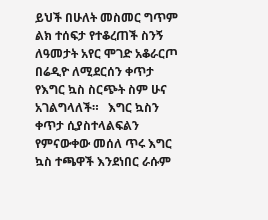ይህች በሁለት መስመር ግጥም ልክ ተሰፍታ የተቆረጠች ስንኝ ለዓመታት አየር ሞገድ አቆራርጦ በሬዲዮ ለሚደርሰን ቀጥታ የእግር ኳስ ስርጭት ስም ሁና አገልግላለች።   እግር ኳስን ቀጥታ ሲያስተላልፍልን የምናውቀው መሰለ ጥሩ እግር ኳስ ተጫዋች እንደነበር ራሱም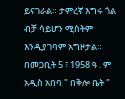ይናገራል። ታምረኛ እግሩ ጎል ብቻ ሳይሆን ሚስትም እንዲያገባም አግዞታል። በመጋቢት 5 ፣ 1958 ዓ . ም አዲስ አበባ " በቅሎ ቤት "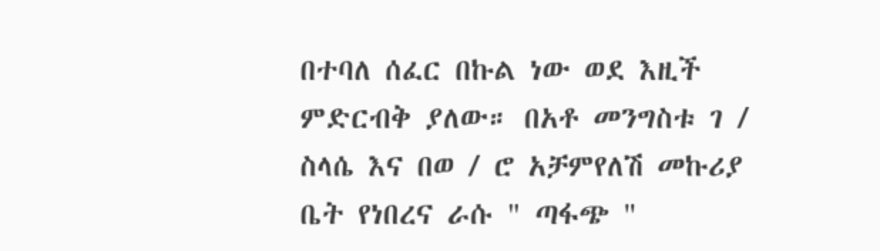በተባለ ሰፈር በኩል ነው ወደ እዚች ምድርብቅ ያለው። በአቶ መንግስቱ ገ / ስላሴ እና በወ / ሮ አቻምየለሽ መኩሪያ ቤት የነበረና ራሱ " ጣፋጭ "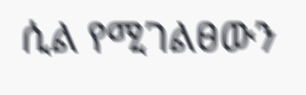ሲል የሚገልፀውን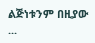ልጅነቱንም በዚያው ...